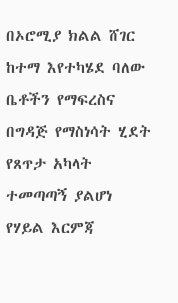በኦሮሚያ ክልል ሸገር ከተማ እየተካሄደ ባለው ቤቶችን የማፍረስና በግዳጅ የማስነሳት ሂደት የጸጥታ አካላት ተመጣጣኝ ያልሆነ የሃይል እርምጃ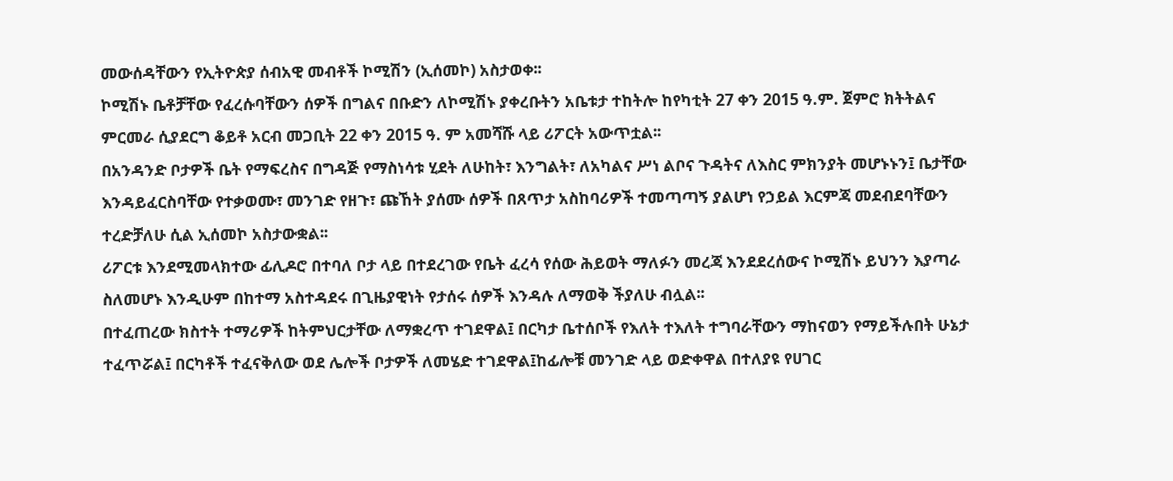መውሰዳቸውን የኢትዮጵያ ሰብአዊ መብቶች ኮሚሽን (ኢሰመኮ) አስታወቀ፡፡
ኮሚሽኑ ቤቶቻቸው የፈረሱባቸውን ሰዎች በግልና በቡድን ለኮሚሽኑ ያቀረቡትን አቤቱታ ተከትሎ ከየካቲት 27 ቀን 2015 ዓ.ም. ጀምሮ ክትትልና ምርመራ ሲያደርግ ቆይቶ አርብ መጋቢት 22 ቀን 2015 ዓ. ም አመሻሹ ላይ ሪፖርት አውጥቷል፡፡
በአንዳንድ ቦታዎች ቤት የማፍረስና በግዳጅ የማስነሳቱ ሂደት ለሁከት፣ እንግልት፣ ለአካልና ሥነ ልቦና ጉዳትና ለእስር ምክንያት መሆኑኑን፤ ቤታቸው እንዳይፈርስባቸው የተቃወሙ፣ መንገድ የዘጉ፣ ጩኸት ያሰሙ ሰዎች በጸጥታ አስከባሪዎች ተመጣጣኝ ያልሆነ የኃይል እርምጃ መደብደባቸውን ተረድቻለሁ ሲል ኢሰመኮ አስታውቋል፡፡
ሪፖርቱ እንደሚመላክተው ፊሊዶሮ በተባለ ቦታ ላይ በተደረገው የቤት ፈረሳ የሰው ሕይወት ማለፉን መረጃ እንደደረሰውና ኮሚሽኑ ይህንን እያጣራ ስለመሆኑ እንዲሁም በከተማ አስተዳደሩ በጊዜያዊነት የታሰሩ ሰዎች እንዳሉ ለማወቅ ችያለሁ ብሏል፡፡
በተፈጠረው ክስተት ተማሪዎች ከትምህርታቸው ለማቋረጥ ተገደዋል፤ በርካታ ቤተሰቦች የእለት ተእለት ተግባራቸውን ማከናወን የማይችሉበት ሁኔታ ተፈጥሯል፤ በርካቶች ተፈናቅለው ወደ ሌሎች ቦታዎች ለመሄድ ተገደዋል፤ከፊሎቹ መንገድ ላይ ወድቀዋል በተለያዩ የሀገር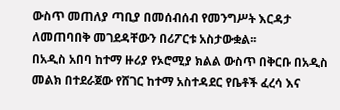ውስጥ መጠለያ ጣቢያ በመሰብሰብ የመንግሥት እርዳታ ለመጠባበቅ መገደዳቸውን በሪፖርቱ አስታውቋል፡፡
በአዲስ አበባ ከተማ ዙሪያ የኦሮሚያ ክልል ውስጥ በቅርቡ በአዲስ መልክ በተደራጀው የሸገር ከተማ አስተዳደር የቤቶች ፈረሳ እና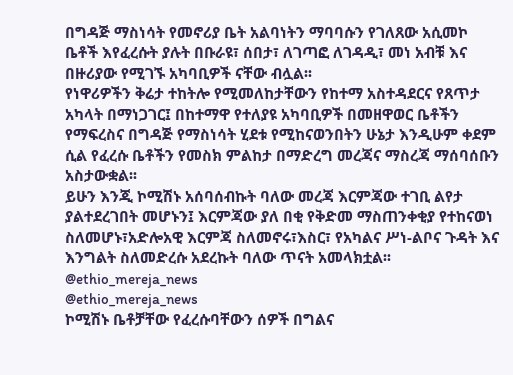በግዳጅ ማስነሳት የመኖሪያ ቤት አልባነትን ማባባሱን የገለጸው አሲመኮ ቤቶች እየፈረሱት ያሉት በቡራዩ፣ ሰበታ፣ ለገጣፎ ለገዳዲ፣ መነ አብቹ እና በዙሪያው የሚገኙ አካባቢዎች ናቸው ብሏል፡፡
የነዋሪዎችን ቅሬታ ተከትሎ የሚመለከታቸውን የከተማ አስተዳደርና የጸጥታ አካላት በማነጋገር፤ በከተማዋ የተለያዩ አካባቢዎች በመዘዋወር ቤቶችን የማፍረስና በግዳጅ የማስነሳት ሂደቱ የሚከናወንበትን ሁኔታ እንዲሁም ቀደም ሲል የፈረሱ ቤቶችን የመስክ ምልከታ በማድረግ መረጃና ማስረጃ ማሰባሰቡን አስታውቋል፡፡
ይሁን እንጂ ኮሚሽኑ አሰባሰብኩት ባለው መረጃ እርምጃው ተገቢ ልየታ ያልተደረገበት መሆኑን፤ እርምጃው ያለ በቂ የቅድመ ማስጠንቀቂያ የተከናወነ ስለመሆኑ፣አድሎአዊ እርምጃ ስለመኖሩ፣እስር፣ የአካልና ሥነ-ልቦና ጉዳት እና እንግልት ስለመድረሱ አደረኩት ባለው ጥናት አመላክቷል፡፡
@ethio_mereja_news
@ethio_mereja_news
ኮሚሽኑ ቤቶቻቸው የፈረሱባቸውን ሰዎች በግልና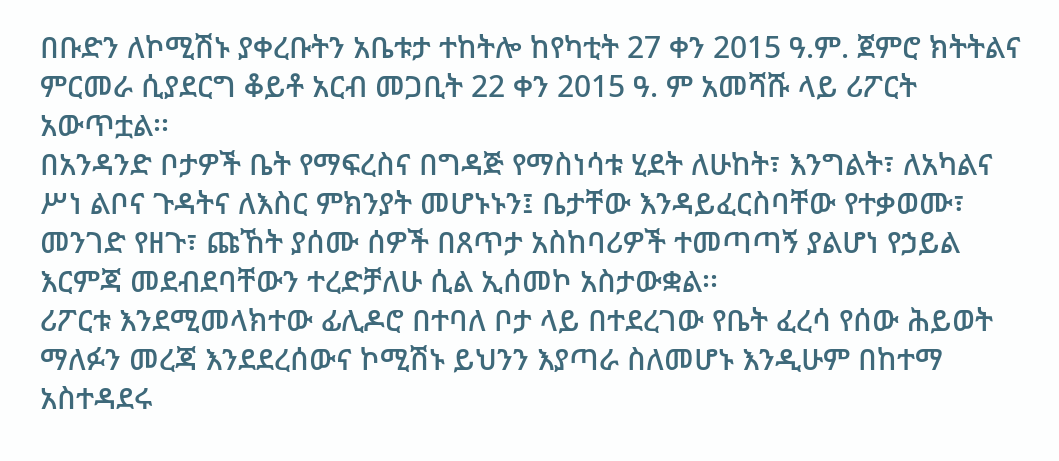በቡድን ለኮሚሽኑ ያቀረቡትን አቤቱታ ተከትሎ ከየካቲት 27 ቀን 2015 ዓ.ም. ጀምሮ ክትትልና ምርመራ ሲያደርግ ቆይቶ አርብ መጋቢት 22 ቀን 2015 ዓ. ም አመሻሹ ላይ ሪፖርት አውጥቷል፡፡
በአንዳንድ ቦታዎች ቤት የማፍረስና በግዳጅ የማስነሳቱ ሂደት ለሁከት፣ እንግልት፣ ለአካልና ሥነ ልቦና ጉዳትና ለእስር ምክንያት መሆኑኑን፤ ቤታቸው እንዳይፈርስባቸው የተቃወሙ፣ መንገድ የዘጉ፣ ጩኸት ያሰሙ ሰዎች በጸጥታ አስከባሪዎች ተመጣጣኝ ያልሆነ የኃይል እርምጃ መደብደባቸውን ተረድቻለሁ ሲል ኢሰመኮ አስታውቋል፡፡
ሪፖርቱ እንደሚመላክተው ፊሊዶሮ በተባለ ቦታ ላይ በተደረገው የቤት ፈረሳ የሰው ሕይወት ማለፉን መረጃ እንደደረሰውና ኮሚሽኑ ይህንን እያጣራ ስለመሆኑ እንዲሁም በከተማ አስተዳደሩ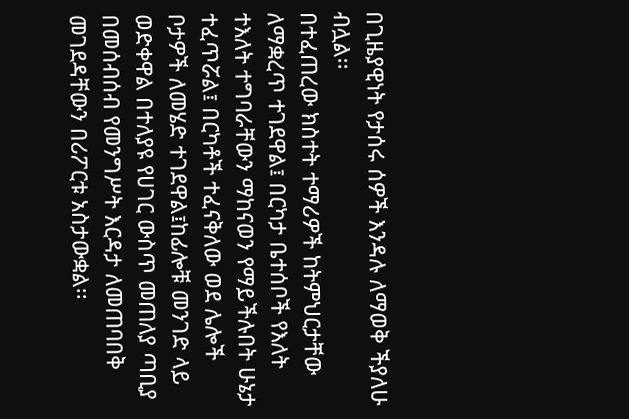በጊዜያዊነት የታሰሩ ሰዎች እንዳሉ ለማወቅ ችያለሁ ብሏል፡፡
በተፈጠረው ክስተት ተማሪዎች ከትምህርታቸው ለማቋረጥ ተገደዋል፤ በርካታ ቤተሰቦች የእለት ተእለት ተግባራቸውን ማከናወን የማይችሉበት ሁኔታ ተፈጥሯል፤ በርካቶች ተፈናቅለው ወደ ሌሎች ቦታዎች ለመሄድ ተገደዋል፤ከፊሎቹ መንገድ ላይ ወድቀዋል በተለያዩ የሀገር ውስጥ መጠለያ ጣቢያ በመሰብሰብ የመንግሥት እርዳታ ለመጠባበቅ መገደዳቸውን በሪፖርቱ አስታውቋል፡፡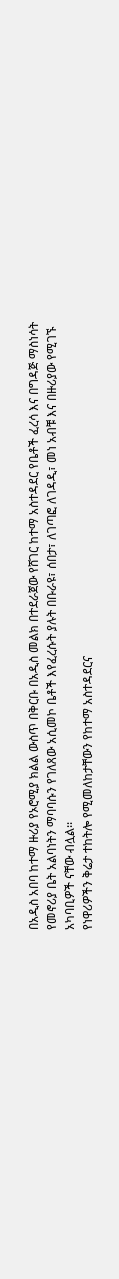በአዲስ አበባ ከተማ ዙሪያ የኦሮሚያ ክልል ውስጥ በቅርቡ በአዲስ መልክ በተደራጀው የሸገር ከተማ አስተዳደር የቤቶች ፈረሳ እና በግዳጅ ማስነሳት የመኖሪያ ቤት አልባነትን ማባባሱን የገለጸው አሲመኮ ቤቶች እየፈረሱት ያሉት በቡራዩ፣ ሰበታ፣ ለገጣፎ ለገዳዲ፣ መነ አብቹ እና በዙሪያው የሚገኙ አካባቢዎች ናቸው ብሏል፡፡
የነዋሪዎችን ቅሬታ ተከትሎ የሚመለከታቸውን የከተማ አስተዳደርና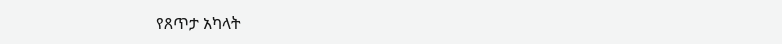የጸጥታ አካላት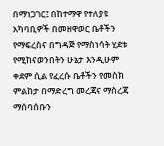በማነጋገር፤ በከተማዋ የተለያዩ አካባቢዎች በመዘዋወር ቤቶችን የማፍረስና በግዳጅ የማስነሳት ሂደቱ የሚከናወንበትን ሁኔታ እንዲሁም ቀደም ሲል የፈረሱ ቤቶችን የመስክ ምልከታ በማድረግ መረጃና ማስረጃ ማሰባሰቡን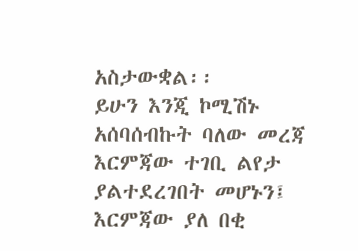አስታውቋል፡፡
ይሁን እንጂ ኮሚሽኑ አሰባሰብኩት ባለው መረጃ እርምጃው ተገቢ ልየታ ያልተደረገበት መሆኑን፤ እርምጃው ያለ በቂ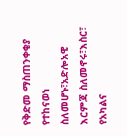የቅድመ ማስጠንቀቂያ የተከናወነ ስለመሆኑ፣አድሎአዊ እርምጃ ስለመኖሩ፣እስር፣ የአካልና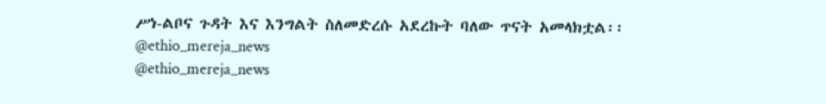ሥነ-ልቦና ጉዳት እና እንግልት ስለመድረሱ አደረኩት ባለው ጥናት አመላክቷል፡፡
@ethio_mereja_news
@ethio_mereja_news